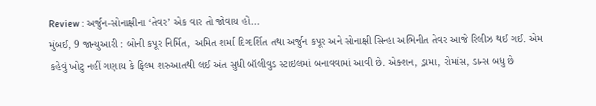Review : અર્જુન-સોનાક્ષીના ‘તેવર’ એક વાર તો જોવાય હોં...
મુંબઈ, 9 જાન્યુઆરી : બોની કપૂર નિર્મિત, અમિત શર્મા દિગ્દર્શિત તથા અર્જુન કપૂર અને સોનાક્ષી સિન્હા અભિનીત તેવર આજે રિલીઝ થઈ ગઈ. એમ કહેવું ખોટુ નહીં ગણાય કે ફિલ્મ શરુઆતથી લઈ અંત સુધી બૉલીવુડ સ્ટાઇલમાં બનાવવામાં આવી છે. એક્શન, ડ્રામા, રોમાંસ, ડાન્સ બધુ છે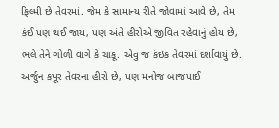ફિલ્મી છે તેવરમાં. જેમ કે સામાન્ય રીતે જોવામાં આવે છે, તેમ કંઈ પણ થઈ જાય, પણ અંતે હીરોએ જીવિત રહેવાનું હોય છે, ભલે તેને ગોળી વાગે કે ચાકૂ. એવુ જ કંઇક તેવરમાં દર્શાવાયું છે.
અર્જુન કપૂર તેવરના હીરો છે, પણ મનોજ બાજપાઈ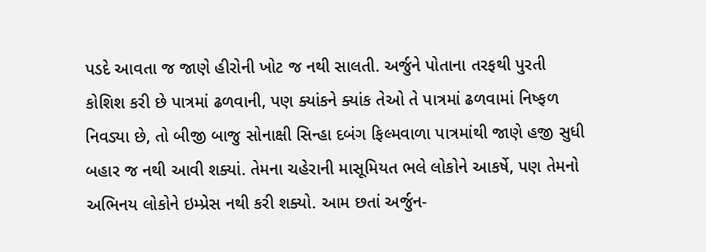પડદે આવતા જ જાણે હીરોની ખોટ જ નથી સાલતી. અર્જુને પોતાના તરફથી પુરતી કોશિશ કરી છે પાત્રમાં ઢળવાની, પણ ક્યાંકને ક્યાંક તેઓ તે પાત્રમાં ઢળવામાં નિષ્ફળ નિવડ્યા છે, તો બીજી બાજુ સોનાક્ષી સિન્હા દબંગ ફિલ્મવાળા પાત્રમાંથી જાણે હજી સુધી બહાર જ નથી આવી શક્યાં. તેમના ચહેરાની માસૂમિયત ભલે લોકોને આકર્ષે, પણ તેમનો અભિનય લોકોને ઇમ્પ્રેસ નથી કરી શક્યો. આમ છતાં અર્જુન-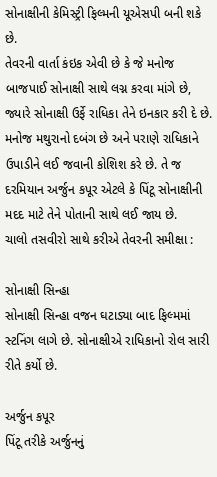સોનાક્ષીની કેમિસ્ટ્રી ફિલ્મની યૂએસપી બની શકે છે.
તેવરની વાર્તા કંઇક એવી છે કે જે મનોજ બાજપાઈ સોનાક્ષી સાથે લગ્ન કરવા માંગે છે, જ્યારે સોનાક્ષી ઉર્ફે રાધિકા તેને ઇનકાર કરી દે છે. મનોજ મથુરાનો દબંગ છે અને પરાણે રાધિકાને ઉપાડીને લઈ જવાની કોશિશ કરે છે. તે જ દરમિયાન અર્જુન કપૂર એટલે કે પિંટૂ સોનાક્ષીની મદદ માટે તેને પોતાની સાથે લઈ જાય છે.
ચાલો તસવીરો સાથે કરીએ તેવરની સમીક્ષા :

સોનાક્ષી સિન્હા
સોનાક્ષી સિન્હા વજન ઘટાડ્યા બાદ ફિલ્મમાં સ્ટનિંગ લાગે છે. સોનાક્ષીએ રાધિકાનો રોલ સારી રીતે કર્યો છે.

અર્જુન કપૂર
પિંટૂ તરીકે અર્જુનનું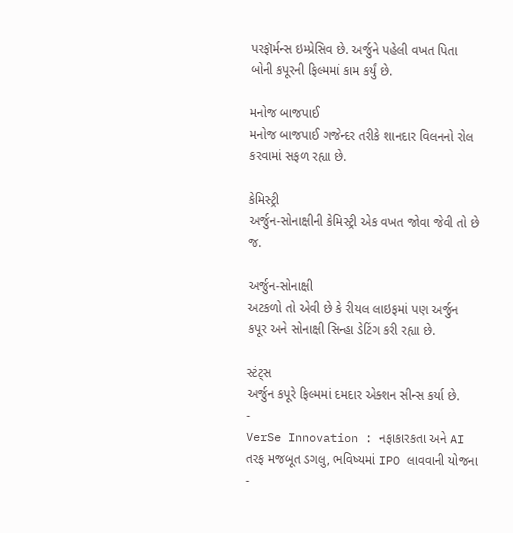પરફૉર્મન્સ ઇમ્પ્રેસિવ છે. અર્જુને પહેલી વખત પિતા બોની કપૂરની ફિલ્મમાં કામ કર્યું છે.

મનોજ બાજપાઈ
મનોજ બાજપાઈ ગજેન્દર તરીકે શાનદાર વિલનનો રોલ કરવામાં સફળ રહ્યા છે.

કેમિસ્ટ્રી
અર્જુન-સોનાક્ષીની કેમિસ્ટ્રી એક વખત જોવા જેવી તો છે જ.

અર્જુન-સોનાક્ષી
અટકળો તો એવી છે કે રીયલ લાઇફમાં પણ અર્જુન કપૂર અને સોનાક્ષી સિન્હા ડેટિંગ કરી રહ્યા છે.

સ્ટંટ્સ
અર્જુન કપૂરે ફિલ્મમાં દમદાર એક્શન સીન્સ કર્યા છે.
-
VerSe Innovation : નફાકારકતા અને AI તરફ મજબૂત ડગલુ, ભવિષ્યમાં IPO લાવવાની યોજના -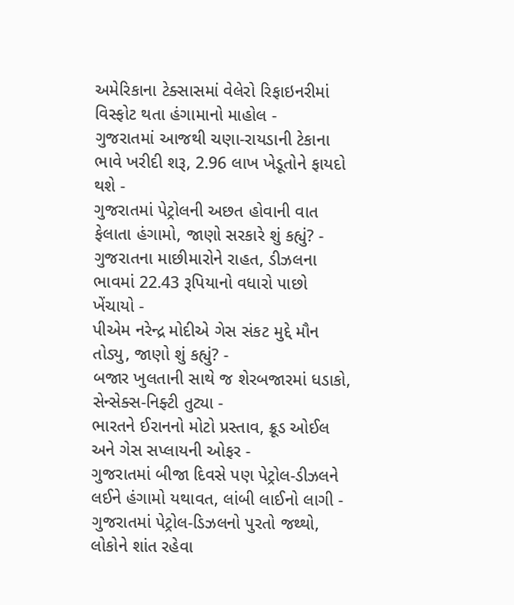અમેરિકાના ટેક્સાસમાં વેલેરો રિફાઇનરીમાં વિસ્ફોટ થતા હંગામાનો માહોલ -
ગુજરાતમાં આજથી ચણા-રાયડાની ટેકાના ભાવે ખરીદી શરૂ, 2.96 લાખ ખેડૂતોને ફાયદો થશે -
ગુજરાતમાં પેટ્રોલની અછત હોવાની વાત ફેલાતા હંગામો, જાણો સરકારે શું કહ્યું? -
ગુજરાતના માછીમારોને રાહત, ડીઝલના ભાવમાં 22.43 રૂપિયાનો વધારો પાછો ખેંચાયો -
પીએમ નરેન્દ્ર મોદીએ ગેસ સંકટ મુદ્દે મૌન તોડ્યુ, જાણો શું કહ્યું? -
બજાર ખુલતાની સાથે જ શેરબજારમાં ધડાકો, સેન્સેક્સ-નિફ્ટી તુટ્યા -
ભારતને ઈરાનનો મોટો પ્રસ્તાવ, ક્રૂડ ઓઈલ અને ગેસ સપ્લાયની ઓફર -
ગુજરાતમાં બીજા દિવસે પણ પેટ્રોલ-ડીઝલને લઈને હંગામો યથાવત, લાંબી લાઈનો લાગી -
ગુજરાતમાં પેટ્રોલ-ડિઝલનો પુરતો જથ્થો, લોકોને શાંત રહેવા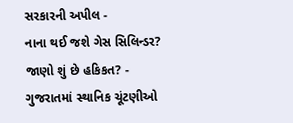સરકારની અપીલ -
નાના થઈ જશે ગેસ સિલિન્ડર? જાણો શું છે હકિકત? -
ગુજરાતમાં સ્થાનિક ચૂંટણીઓ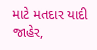માટે મતદાર યાદી જાહેર,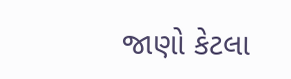જાણો કેટલા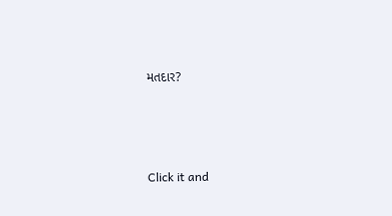મતદાર?






Click it and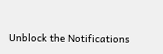Unblock the Notifications